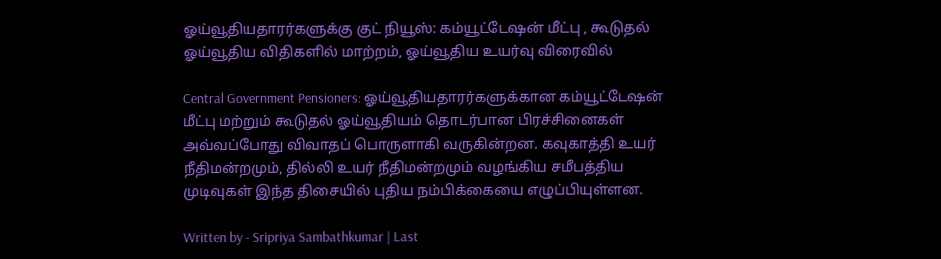ஓய்வூதியதாரர்களுக்கு குட் நியூஸ்: கம்யூட்டேஷன் மீட்பு , கூடுதல் ஓய்வூதிய விதிகளில் மாற்றம், ஓய்வூதிய உயர்வு விரைவில்

Central Government Pensioners: ஓய்வூதியதாரர்களுக்கான கம்யூட்டேஷன் மீட்பு மற்றும் கூடுதல் ஓய்வூதியம் தொடர்பான பிரச்சினைகள் அவ்வப்போது விவாதப் பொருளாகி வருகின்றன. கவுகாத்தி உயர் நீதிமன்றமும், தில்லி உயர் நீதிமன்றமும் வழங்கிய சமீபத்திய முடிவுகள் இந்த திசையில் புதிய நம்பிக்கையை எழுப்பியுள்ளன.

Written by - Sripriya Sambathkumar | Last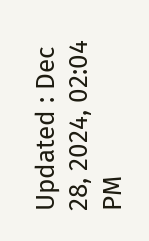Updated : Dec 28, 2024, 02:04 PM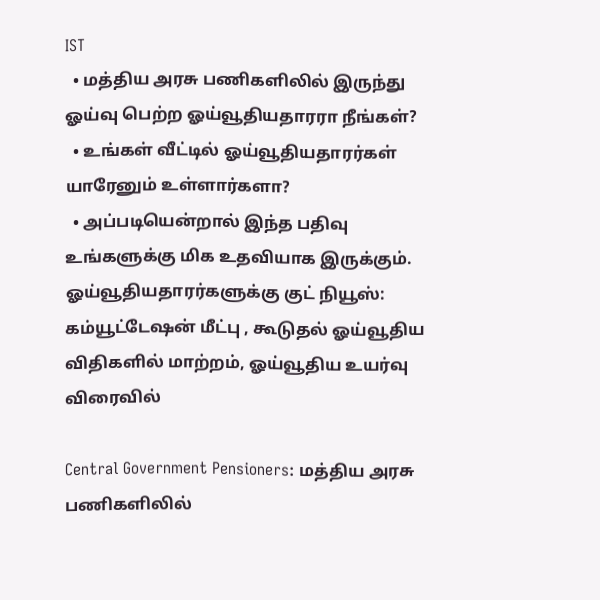IST
  • மத்திய அரசு பணிகளிலில் இருந்து ஓய்வு பெற்ற ஓய்வூதியதாரரா நீங்கள்?
  • உங்கள் வீட்டில் ஓய்வூதியதாரர்கள் யாரேனும் உள்ளார்களா?
  • அப்படியென்றால் இந்த பதிவு உங்களுக்கு மிக உதவியாக இருக்கும்.
ஓய்வூதியதாரர்களுக்கு குட் நியூஸ்:  கம்யூட்டேஷன் மீட்பு , கூடுதல் ஓய்வூதிய விதிகளில் மாற்றம், ஓய்வூதிய உயர்வு விரைவில்

Central Government Pensioners: மத்திய அரசு பணிகளிலில்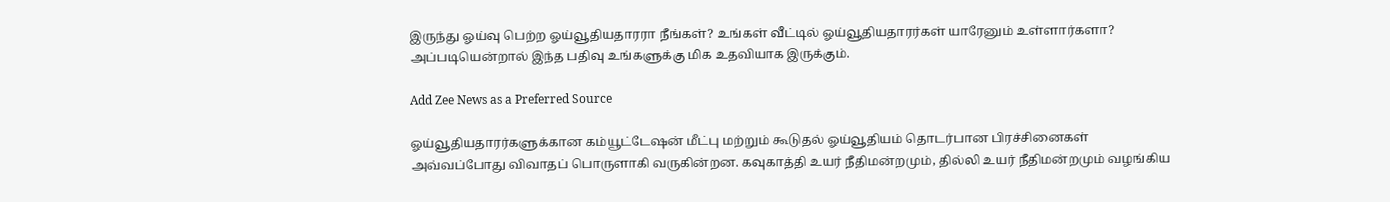இருந்து ஓய்வு பெற்ற ஓய்வூதியதாரரா நீங்கள்? உங்கள் வீட்டில் ஓய்வூதியதாரர்கள் யாரேனும் உள்ளார்களா? அப்படியென்றால் இந்த பதிவு உங்களுக்கு மிக உதவியாக இருக்கும்.

Add Zee News as a Preferred Source

ஓய்வூதியதாரர்களுக்கான கம்யூட்டேஷன் மீட்பு மற்றும் கூடுதல் ஓய்வூதியம் தொடர்பான பிரச்சினைகள் அவ்வப்போது விவாதப் பொருளாகி வருகின்றன. கவுகாத்தி உயர் நீதிமன்றமும், தில்லி உயர் நீதிமன்றமும் வழங்கிய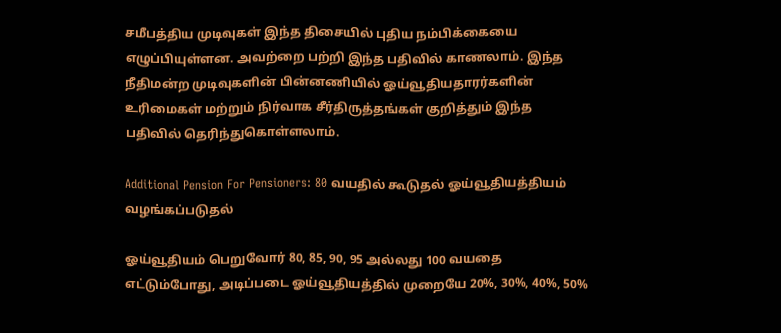சமீபத்திய முடிவுகள் இந்த திசையில் புதிய நம்பிக்கையை எழுப்பியுள்ளன. அவற்றை பற்றி இந்த பதிவில் காணலாம். இந்த நீதிமன்ற முடிவுகளின் பின்னணியில் ஓய்வூதியதாரர்களின் உரிமைகள் மற்றும் நிர்வாக சீர்திருத்தங்கள் குறித்தும் இந்த பதிவில் தெரிந்துகொள்ளலாம்.

Additional Pension For Pensioners: 80 வயதில் கூடுதல் ஓய்வூதியத்தியம் வழங்கப்படுதல்

ஓய்வூதியம் பெறுவோர் 80, 85, 90, 95 அல்லது 100 வயதை எட்டும்போது, அடிப்படை ஓய்வூதியத்தில் முறையே 20%, 30%, 40%, 50%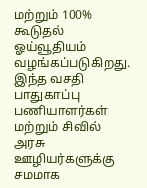மற்றும் 100% கூடுதல் ஓய்வூதியம் வழங்கப்படுகிறது. இந்த வசதி பாதுகாப்பு பணியாளர்கள் மற்றும் சிவில் அரசு ஊழியர்களுக்கு சமமாக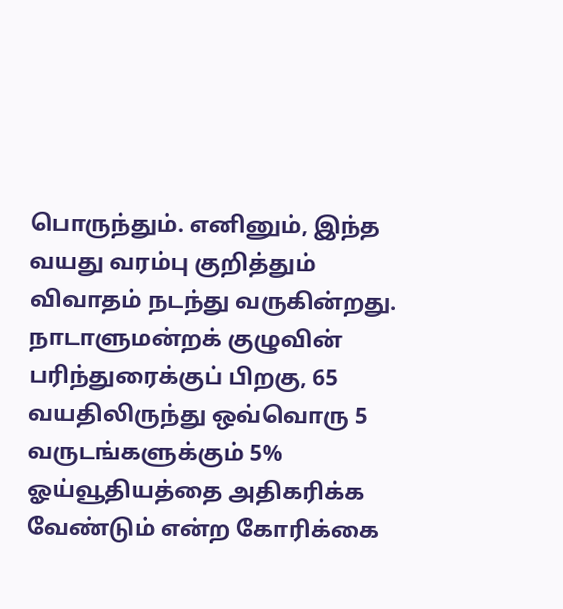பொருந்தும். எனினும், இந்த வயது வரம்பு குறித்தும் விவாதம் நடந்து வருகின்றது. நாடாளுமன்றக் குழுவின் பரிந்துரைக்குப் பிறகு, 65 வயதிலிருந்து ஒவ்வொரு 5 வருடங்களுக்கும் 5% ஓய்வூதியத்தை அதிகரிக்க வேண்டும் என்ற கோரிக்கை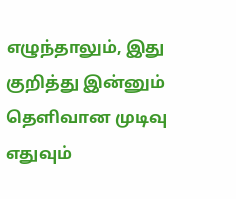எழுந்தாலும், இது குறித்து இன்னும் தெளிவான முடிவு எதுவும்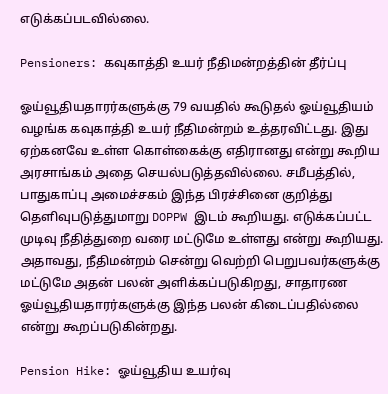எடுக்கப்படவில்லை.

Pensioners: கவுகாத்தி உயர் நீதிமன்றத்தின் தீர்ப்பு

ஓய்வூதியதாரர்களுக்கு 79 வயதில் கூடுதல் ஓய்வூதியம் வழங்க கவுகாத்தி உயர் நீதிமன்றம் உத்தரவிட்டது. இது ஏற்கனவே உள்ள கொள்கைக்கு எதிரானது என்று கூறிய அரசாங்கம் அதை செயல்படுத்தவில்லை. சமீபத்தில், பாதுகாப்பு அமைச்சகம் இந்த பிரச்சினை குறித்து தெளிவுபடுத்துமாறு DOPPW இடம் கூறியது. எடுக்கப்பட்ட முடிவு நீதித்துறை வரை மட்டுமே உள்ளது என்று கூறியது. அதாவது, நீதிமன்றம் சென்று வெற்றி பெறுபவர்களுக்கு மட்டுமே அதன் பலன் அளிக்கப்படுகிறது, சாதாரண ஓய்வூதியதாரர்களுக்கு இந்த பலன் கிடைப்பதில்லை என்று கூறப்படுகின்றது.

Pension Hike: ஓய்வூதிய உயர்வு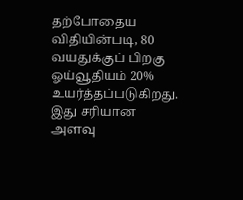தற்போதைய விதியின்படி, 80 வயதுக்குப் பிறகு ஓய்வூதியம் 20% உயர்த்தப்படுகிறது. இது சரியான அளவு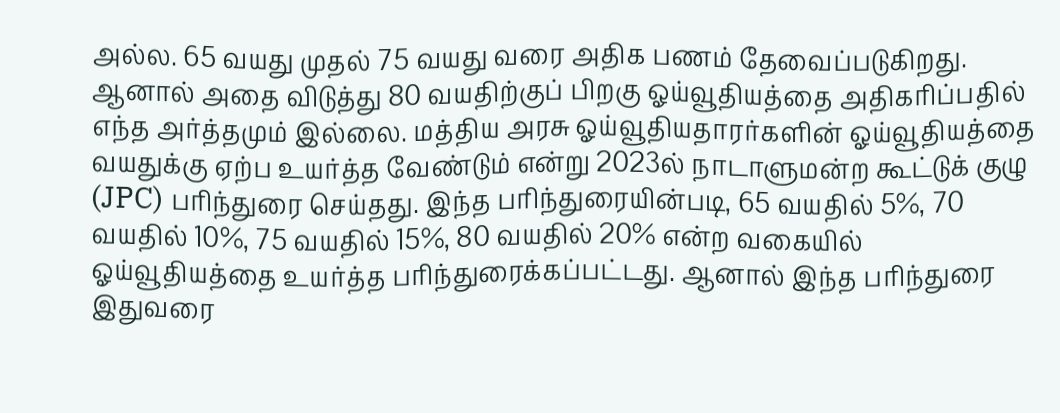அல்ல. 65 வயது முதல் 75 வயது வரை அதிக பணம் தேவைப்படுகிறது. ஆனால் அதை விடுத்து 80 வயதிற்குப் பிறகு ஓய்வூதியத்தை அதிகரிப்பதில் எந்த அர்த்தமும் இல்லை. மத்திய அரசு ஓய்வூதியதாரர்களின் ஓய்வூதியத்தை வயதுக்கு ஏற்ப உயர்த்த வேண்டும் என்று 2023ல் நாடாளுமன்ற கூட்டுக் குழு (JPC) பரிந்துரை செய்தது. இந்த பரிந்துரையின்படி, 65 வயதில் 5%, 70 வயதில் 10%, 75 வயதில் 15%, 80 வயதில் 20% என்ற வகையில் ஓய்வூதியத்தை உயர்த்த பரிந்துரைக்கப்பட்டது. ஆனால் இந்த பரிந்துரை இதுவரை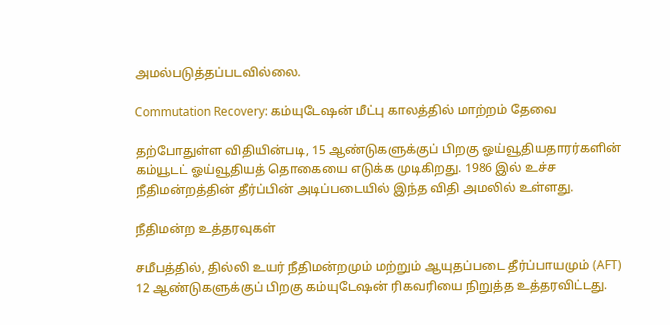அமல்படுத்தப்படவில்லை.

Commutation Recovery: கம்யுடேஷன் மீட்பு காலத்தில் மாற்றம் தேவை

தற்போதுள்ள விதியின்படி, 15 ஆண்டுகளுக்குப் பிறகு ஓய்வூதியதாரர்களின் கம்யூடட் ஓய்வூதியத் தொகையை எடுக்க முடிகிறது. 1986 இல் உச்ச நீதிமன்றத்தின் தீர்ப்பின் அடிப்படையில் இந்த விதி அமலில் உள்ளது.

நீதிமன்ற உத்தரவுகள்

சமீபத்தில், தில்லி உயர் நீதிமன்றமும் மற்றும் ஆயுதப்படை தீர்ப்பாயமும் (AFT) 12 ஆண்டுகளுக்குப் பிறகு கம்யுடேஷன் ரிகவரியை நிறுத்த உத்தரவிட்டது.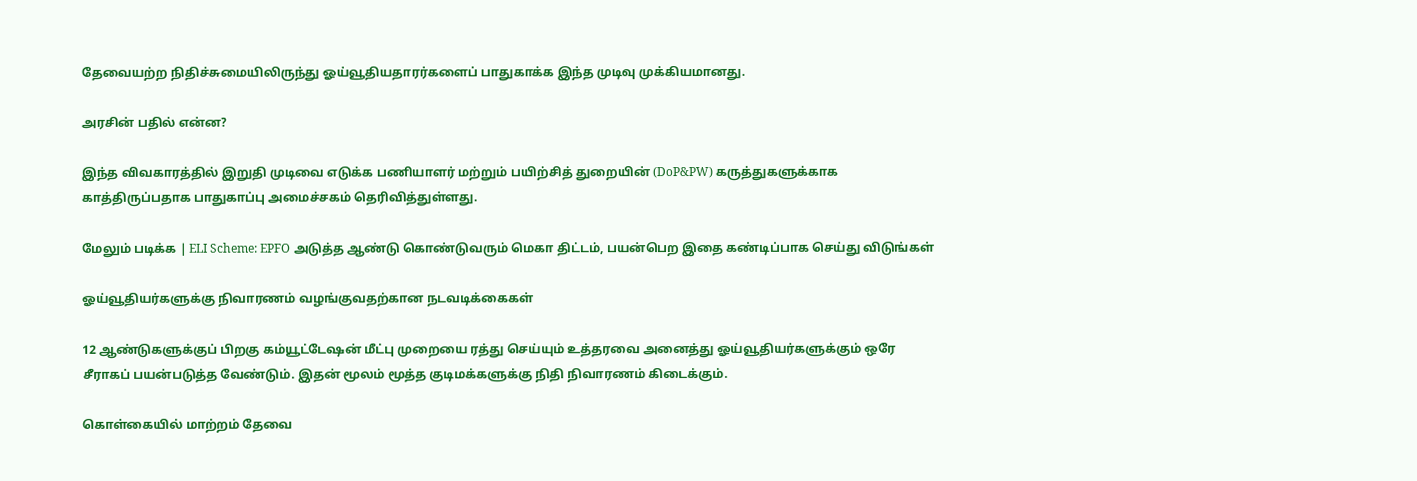தேவையற்ற நிதிச்சுமையிலிருந்து ஓய்வூதியதாரர்களைப் பாதுகாக்க இந்த முடிவு முக்கியமானது.

அரசின் பதில் என்ன?

இந்த விவகாரத்தில் இறுதி முடிவை எடுக்க பணியாளர் மற்றும் பயிற்சித் துறையின் (DoP&PW) கருத்துகளுக்காக காத்திருப்பதாக பாதுகாப்பு அமைச்சகம் தெரிவித்துள்ளது.

மேலும் படிக்க | ELI Scheme: EPFO அடுத்த ஆண்டு கொண்டுவரும் மெகா திட்டம், பயன்பெற இதை கண்டிப்பாக செய்து விடுங்கள்

ஓய்வூதியர்களுக்கு நிவாரணம் வழங்குவதற்கான நடவடிக்கைகள்

12 ஆண்டுகளுக்குப் பிறகு கம்யூட்டேஷன் மீட்பு முறையை ரத்து செய்யும் உத்தரவை அனைத்து ஓய்வூதியர்களுக்கும் ஒரே சீராகப் பயன்படுத்த வேண்டும். இதன் மூலம் மூத்த குடிமக்களுக்கு நிதி நிவாரணம் கிடைக்கும்.

கொள்கையில் மாற்றம் தேவை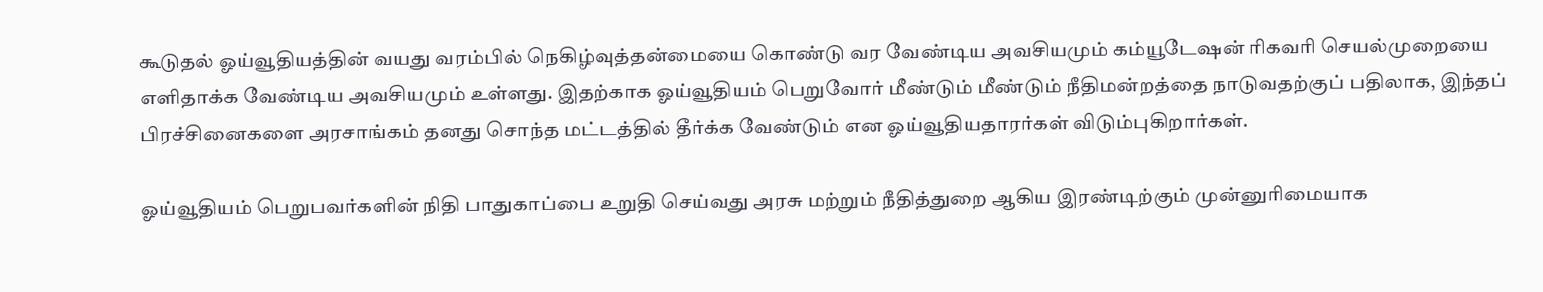கூடுதல் ஓய்வூதியத்தின் வயது வரம்பில் நெகிழ்வுத்தன்மையை கொண்டு வர வேண்டிய அவசியமும் கம்யூடேஷன் ரிகவரி செயல்முறையை எளிதாக்க வேண்டிய அவசியமும் உள்ளது. இதற்காக ஓய்வூதியம் பெறுவோர் மீண்டும் மீண்டும் நீதிமன்றத்தை நாடுவதற்குப் பதிலாக, இந்தப் பிரச்சினைகளை அரசாங்கம் தனது சொந்த மட்டத்தில் தீர்க்க வேண்டும் என ஓய்வூதியதாரர்கள் விடும்புகிறார்கள்.

ஓய்வூதியம் பெறுபவர்களின் நிதி பாதுகாப்பை உறுதி செய்வது அரசு மற்றும் நீதித்துறை ஆகிய இரண்டிற்கும் முன்னுரிமையாக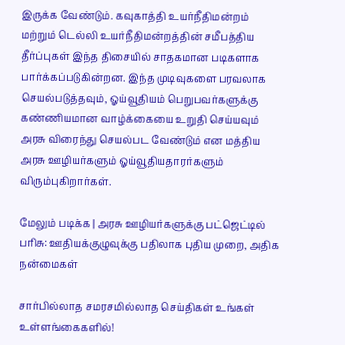இருக்க வேண்டும். கவுகாத்தி உயர்நீதிமன்றம் மற்றும் டெல்லி உயர்நீதிமன்றத்தின் சமீபத்திய தீர்ப்புகள் இந்த திசையில் சாதகமான படிகளாக பார்க்கப்படுகின்றன. இந்த முடிவுகளை பரவலாக செயல்படுத்தவும், ஓய்வூதியம் பெறுபவர்களுக்கு கண்ணியமான வாழ்க்கையை உறுதி செய்யவும் அரசு விரைந்து செயல்பட வேண்டும் என மத்திய அரசு ஊழியர்களும் ஓய்வூதியதாரர்களும் விரும்புகிறார்கள்.

மேலும் படிக்க | அரசு ஊழியர்களுக்கு பட்ஜெட்டில் பரிசு: ஊதியக்குழுவுக்கு பதிலாக புதிய முறை, அதிக நன்மைகள்

சார்பில்லாத சமரசமில்லாத செய்திகள் உங்கள் உள்ளங்கைகளில்!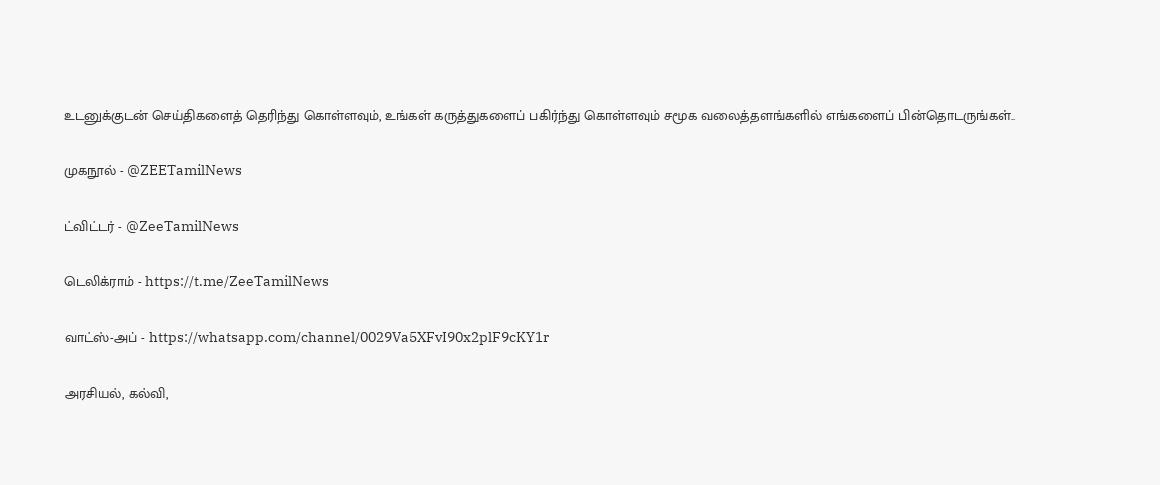உடனுக்குடன் செய்திகளைத் தெரிந்து கொள்ளவும், உங்கள் கருத்துகளைப் பகிர்ந்து கொள்ளவும் சமூக வலைத்தளங்களில் எங்களைப் பின்தொடருங்கள்..

முகநூல் - @ZEETamilNews

ட்விட்டர் - @ZeeTamilNews

டெலிக்ராம் - https://t.me/ZeeTamilNews

வாட்ஸ்-அப் - https://whatsapp.com/channel/0029Va5XFvI90x2plF9cKY1r

அரசியல், கல்வி,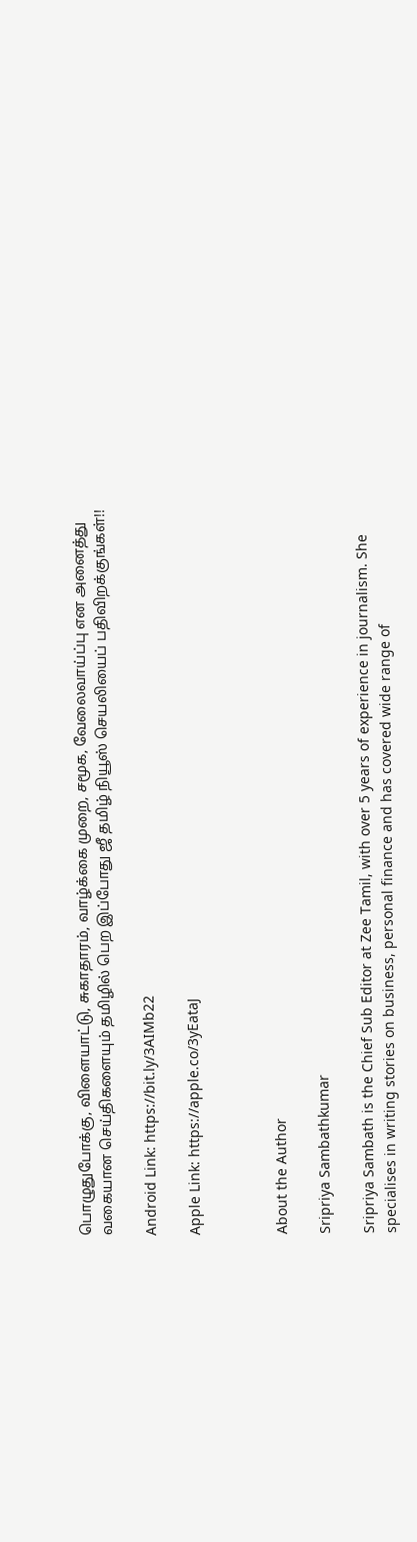பொழுதுபோக்கு, விளையாட்டு, சுகாதாரம், வாழ்க்கை முறை, சமூக, வேலைவாய்ப்பு என அனைத்து வகையான செய்திகளையும் தமிழில் பெற இப்போது ஜீ தமிழ் நியூஸ் செயலியைப் பதிவிறக்குங்கள்!!

Android Link: https://bit.ly/3AIMb22

Apple Link: https://apple.co/3yEataJ



About the Author

Sripriya Sambathkumar

Sripriya Sambath is the Chief Sub Editor at Zee Tamil, with over 5 years of experience in journalism. She specialises in writing stories on business, personal finance and has covered wide range of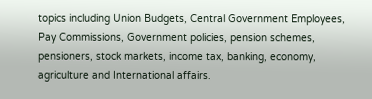topics including Union Budgets, Central Government Employees, Pay Commissions, Government policies, pension schemes, pensioners, stock markets, income tax, banking, economy, agriculture and International affairs.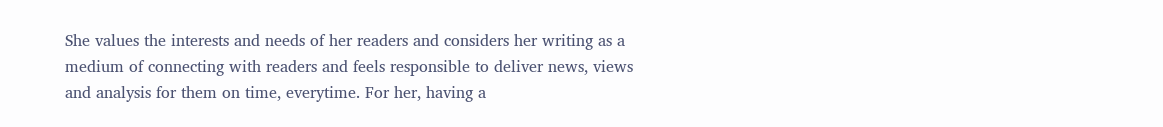She values the interests and needs of her readers and considers her writing as a medium of connecting with readers and feels responsible to deliver news, views and analysis for them on time, everytime. For her, having a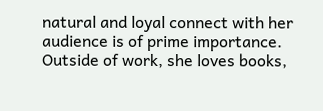natural and loyal connect with her audience is of prime importance. Outside of work, she loves books,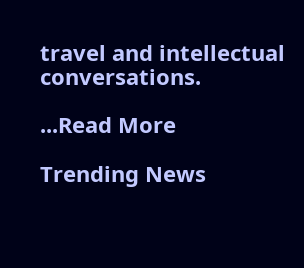travel and intellectual conversations.

...Read More

Trending News